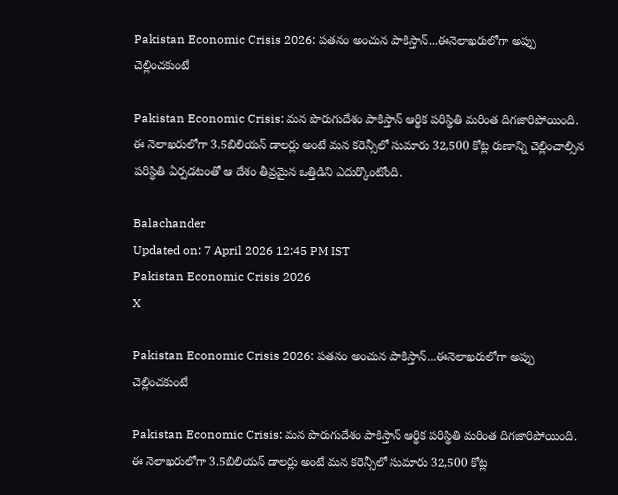Pakistan Economic Crisis 2026: పతనం అంచున పాకిస్తాన్‌...ఈనెలాఖరులోగా అప్పు చెల్లించకుంటే

Pakistan Economic Crisis: మన పొరుగుదేశం పాకిస్తాన్‌ ఆర్థిక పరిస్థితి మరింత దిగజారిపోయింది. ఈ నెలాఖరులోగా 3.5బిలియన్‌ డాలర్లు అంటే మన కరెన్సీలో సుమారు 32,500 కోట్ల రుణాన్ని చెల్లించాల్సిన పరిస్థితి ఏర్పడటంతో ఆ దేశం తీవ్రమైన ఒత్తిడిని ఎదుర్కొంటోంది.

Balachander
Updated on: 7 April 2026 12:45 PM IST
Pakistan Economic Crisis 2026
X

Pakistan Economic Crisis 2026: పతనం అంచున పాకిస్తాన్‌...ఈనెలాఖరులోగా అప్పు చెల్లించకుంటే

Pakistan Economic Crisis: మన పొరుగుదేశం పాకిస్తాన్‌ ఆర్థిక పరిస్థితి మరింత దిగజారిపోయింది. ఈ నెలాఖరులోగా 3.5బిలియన్‌ డాలర్లు అంటే మన కరెన్సీలో సుమారు 32,500 కోట్ల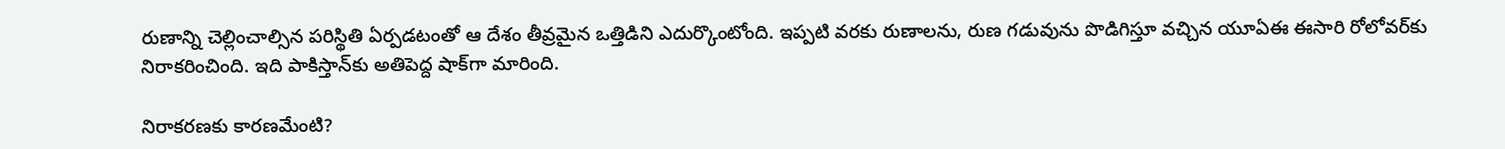రుణాన్ని చెల్లించాల్సిన పరిస్థితి ఏర్పడటంతో ఆ దేశం తీవ్రమైన ఒత్తిడిని ఎదుర్కొంటోంది. ఇప్పటి వరకు రుణాలను, రుణ గడువును పొడిగిస్తూ వచ్చిన యూఏఈ ఈసారి రోలోవర్‌కు నిరాకరించింది. ఇది పాకిస్తాన్‌కు అతిపెద్ద షాక్‌గా మారింది.

నిరాకరణకు కారణమేంటి?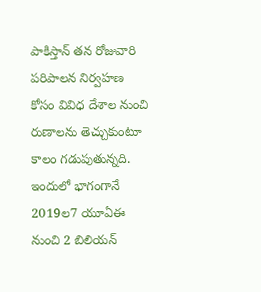పాకిస్తాన్‌ తన రోజువారి పరిపాలన నిర్వహణ కోసం వివిధ దేశాల నుంచి రుణాలను తెచ్చుకుంటూ కాలం గడుపుతున్నది. ఇందులో భాగంగానే 2019ల7 యూఏఈ నుంచి 2 బిలియన్‌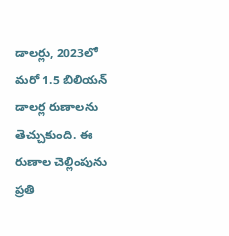డాలర్లు, 2023లో మరో 1.5 బిలియన్‌ డాలర్ల రుణాలను తెచ్చుకుంది. ఈ రుణాల చెల్లింపును ప్రతి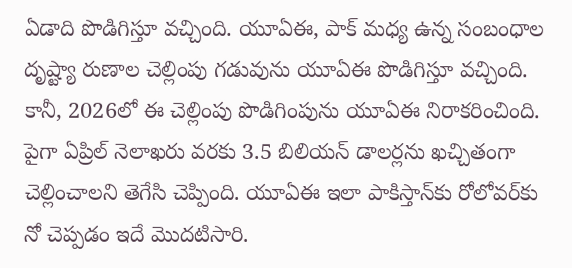ఏడాది పొడిగిస్తూ వచ్చింది. యూఏఈ, పాక్‌ మధ్య ఉన్న సంబంధాల దృష్ట్యా రుణాల చెల్లింపు గడువును యూఏఈ పొడిగిస్తూ వచ్చింది. కానీ, 2026లో ఈ చెల్లింపు పొడిగింపును యూఏఈ నిరాకరించింది. పైగా ఏప్రిల్‌ నెలాఖరు వరకు 3.5 బిలియన్‌ డాలర్లను ఖచ్చితంగా చెల్లించాలని తెగేసి చెప్పింది. యూఏఈ ఇలా పాకిస్తాన్‌కు రోలోవర్‌కు నో చెప్పడం ఇదే మొదటిసారి.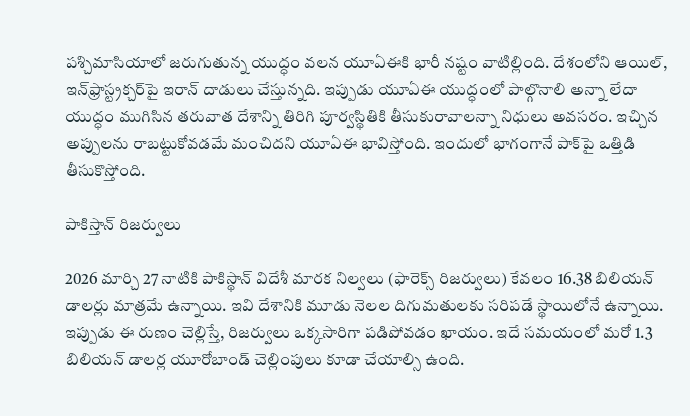పశ్చిమాసియాలో జరుగుతున్న యుద్ధం వలన యూఏఈకి భారీ నష్టం వాటిల్లింది. దేశంలోని ఆయిల్‌, ఇన్‌ఫ్రాస్ట్రక్చర్‌పై ఇరాన్‌ దాడులు చేస్తున్నది. ఇప్పుడు యూఏఈ యుద్ధంలో పాల్గొనాలి అన్నా లేదా యుద్ధం ముగిసిన తరువాత దేశాన్ని తిరిగి పూర్వస్థితికి తీసుకురావాలన్నా నిధులు అవసరం. ఇచ్చిన అప్పులను రాబట్టుకోవడమే మంచిదని యూఏఈ భావిస్తోంది. ఇందులో భాగంగానే పాక్‌పై ఒత్తిడి తీసుకొస్తోంది.

పాకిస్తాన్‌ రిజర్వులు

2026 మార్చి 27 నాటికి పాకిస్థాన్ విదేశీ మారక నిల్వలు (ఫారెక్స్ రిజర్వులు) కేవలం 16.38 బిలియన్ డాలర్లు మాత్రమే ఉన్నాయి. ఇవి దేశానికి మూడు నెలల దిగుమతులకు సరిపడే స్థాయిలోనే ఉన్నాయి. ఇప్పుడు ఈ రుణం చెల్లిస్తే, రిజర్వులు ఒక్కసారిగా పడిపోవడం ఖాయం. ఇదే సమయంలో మరో 1.3 బిలియన్ డాలర్ల యూరోబాండ్ చెల్లింపులు కూడా చేయాల్సి ఉంది.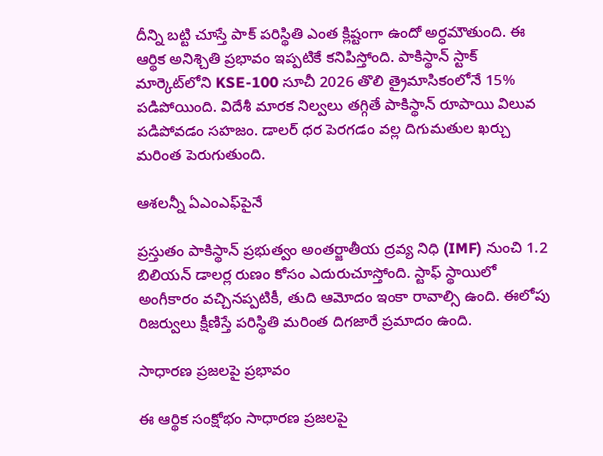దీన్ని బట్టి చూస్తే పాక్‌ పరిస్థితి ఎంత క్లిష్టంగా ఉందో అర్ధమౌతుంది. ఈ ఆర్థిక అనిశ్చితి ప్రభావం ఇప్పటికే కనిపిస్తోంది. పాకిస్థాన్ స్టాక్ మార్కెట్‌లోని KSE-100 సూచీ 2026 తొలి త్రైమాసికంలోనే 15% పడిపోయింది. విదేశీ మారక నిల్వలు తగ్గితే పాకిస్థాన్ రూపాయి విలువ పడిపోవడం సహజం. డాలర్ ధర పెరగడం వల్ల దిగుమతుల ఖర్చు మరింత పెరుగుతుంది.

ఆశలన్నీ ఏఎంఎఫ్‌పైనే

ప్రస్తుతం పాకిస్థాన్ ప్రభుత్వం అంతర్జాతీయ ద్రవ్య నిధి (IMF) నుంచి 1.2 బిలియన్ డాలర్ల రుణం కోసం ఎదురుచూస్తోంది. స్టాఫ్ స్థాయిలో అంగీకారం వచ్చినప్పటికీ, తుది ఆమోదం ఇంకా రావాల్సి ఉంది. ఈలోపు రిజర్వులు క్షీణిస్తే పరిస్థితి మరింత దిగజారే ప్రమాదం ఉంది.

సాధారణ ప్రజలపై ప్రభావం

ఈ ఆర్థిక సంక్షోభం సాధారణ ప్రజలపై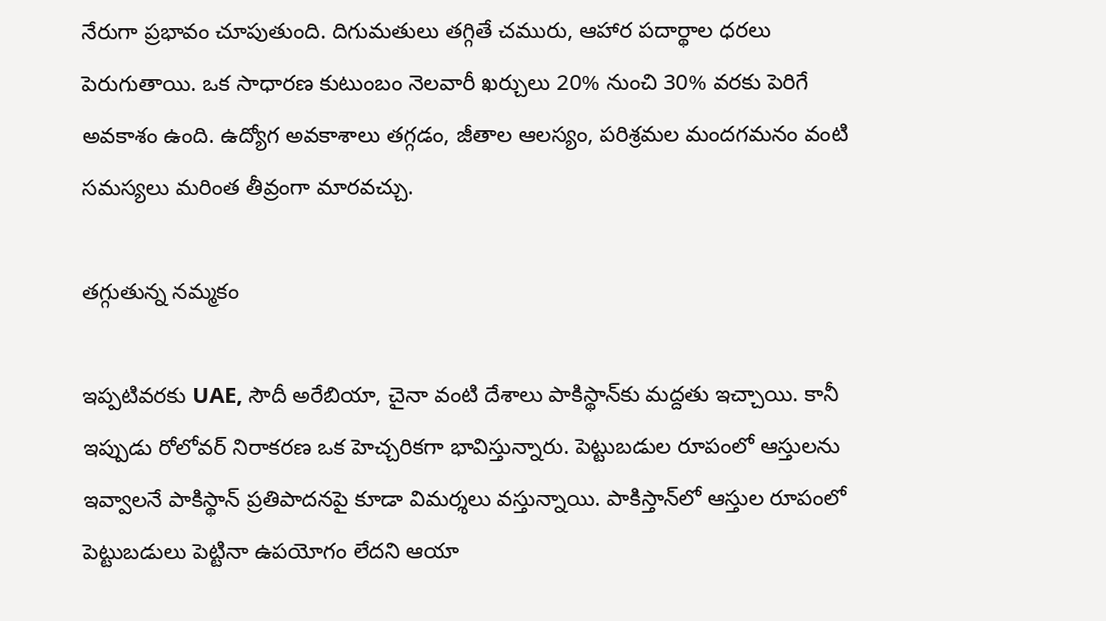నేరుగా ప్రభావం చూపుతుంది. దిగుమతులు తగ్గితే చమురు, ఆహార పదార్థాల ధరలు పెరుగుతాయి. ఒక సాధారణ కుటుంబం నెలవారీ ఖర్చులు 20% నుంచి 30% వరకు పెరిగే అవకాశం ఉంది. ఉద్యోగ అవకాశాలు తగ్గడం, జీతాల ఆలస్యం, పరిశ్రమల మందగమనం వంటి సమస్యలు మరింత తీవ్రంగా మారవచ్చు.

తగ్గుతున్న నమ్మకం

ఇప్పటివరకు UAE, సౌదీ అరేబియా, చైనా వంటి దేశాలు పాకిస్థాన్‌కు మద్దతు ఇచ్చాయి. కానీ ఇప్పుడు రోలోవర్ నిరాకరణ ఒక హెచ్చరికగా భావిస్తున్నారు. పెట్టుబడుల రూపంలో ఆస్తులను ఇవ్వాలనే పాకిస్థాన్ ప్రతిపాదనపై కూడా విమర్శలు వస్తున్నాయి. పాకిస్తాన్‌లో ఆస్తుల రూపంలో పెట్టుబడులు పెట్టినా ఉపయోగం లేదని ఆయా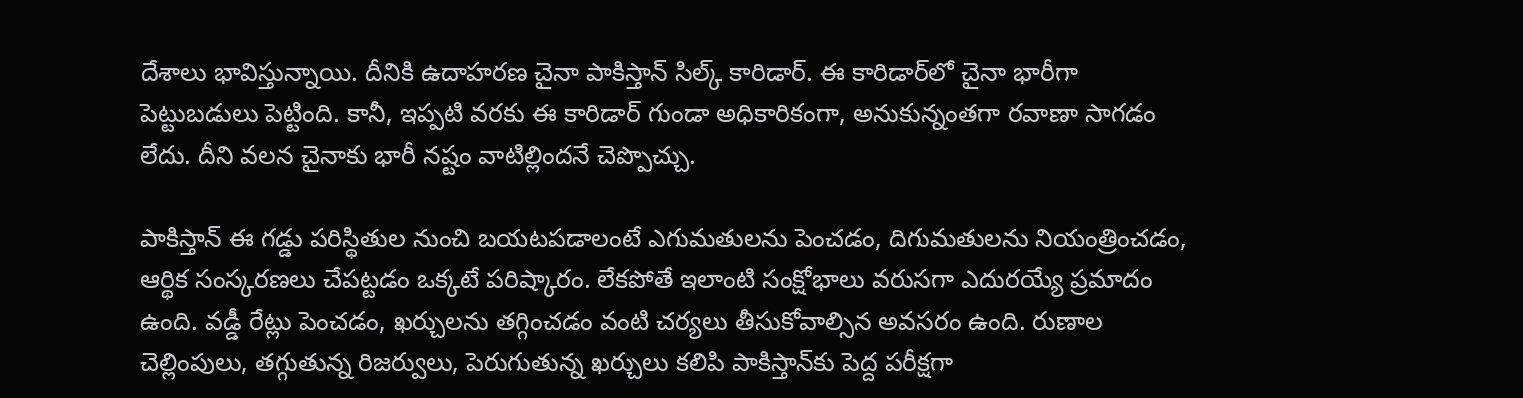దేశాలు భావిస్తున్నాయి. దీనికి ఉదాహరణ చైనా పాకిస్తాన్‌ సిల్క్‌ కారిడార్‌. ఈ కారిడార్‌లో చైనా భారీగా పెట్టుబడులు పెట్టింది. కానీ, ఇప్పటి వరకు ఈ కారిడార్‌ గుండా అధికారికంగా, అనుకున్నంతగా రవాణా సాగడం లేదు. దీని వలన చైనాకు భారీ నష్టం వాటిల్లిందనే చెప్పొచ్చు.

పాకిస్తాన్‌ ఈ గడ్డు పరిస్థితుల నుంచి బయటపడాలంటే ఎగుమతులను పెంచడం, దిగుమతులను నియంత్రించడం, ఆర్థిక సంస్కరణలు చేపట్టడం ఒక్కటే పరిష్కారం. లేకపోతే ఇలాంటి సంక్షోభాలు వరుసగా ఎదురయ్యే ప్రమాదం ఉంది. వడ్డీ రేట్లు పెంచడం, ఖర్చులను తగ్గించడం వంటి చర్యలు తీసుకోవాల్సిన అవసరం ఉంది. రుణాల చెల్లింపులు, తగ్గుతున్న రిజర్వులు, పెరుగుతున్న ఖర్చులు కలిపి పాకిస్తాన్‌కు పెద్ద పరీక్షగా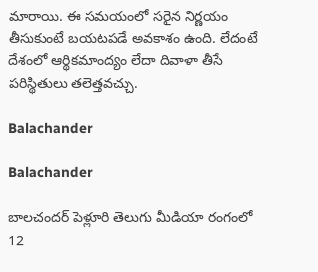మారాయి. ఈ సమయంలో సరైన నిర్ణయం తీసుకుంటే బయటపడే అవకాశం ఉంది. లేదంటే దేశంలో ఆర్థికమాంద్యం లేదా దివాళా తీసే పరిస్థితులు తలెత్తవచ్చు.

Balachander

Balachander

బాలచందర్ పెళ్లూరి తెలుగు మీడియా రంగంలో 12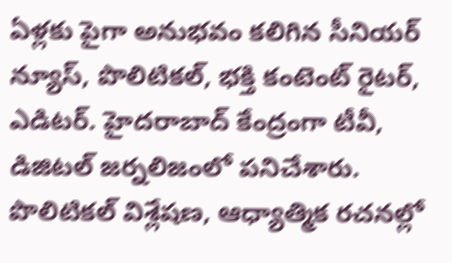ఏళ్లకు పైగా అనుభవం కలిగిన సీనియర్ న్యూస్, పొలిటికల్, భక్తి కంటెంట్ రైటర్, ఎడిటర్. హైదరాబాద్ కేంద్రంగా టీవీ, డిజిటల్ జర్నలిజంలో పనిచేశారు. పొలిటికల్ విశ్లేషణ, ఆధ్యాత్మిక రచనల్లో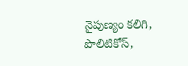నైపుణ్యం కలిగి, పొలిటికోస్,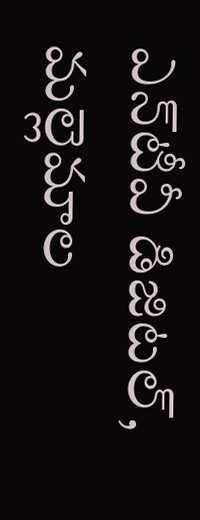ఎన్‌టీవీ డిజిటల్, మల్లెమాల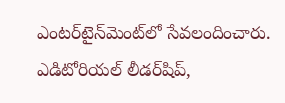ఎంటర్‌టైన్‌మెంట్‌లో సేవలందించారు. ఎడిటోరియల్ లీడర్‌షిప్,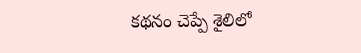కథనం చెప్పే శైలిలో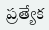ప్రత్యేక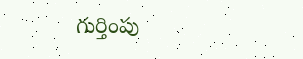గుర్తింపు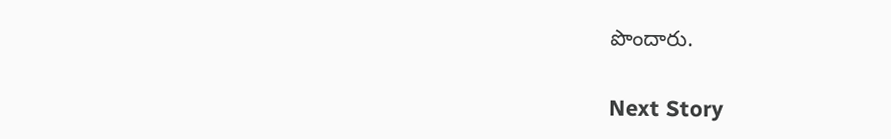పొందారు.

Next Story